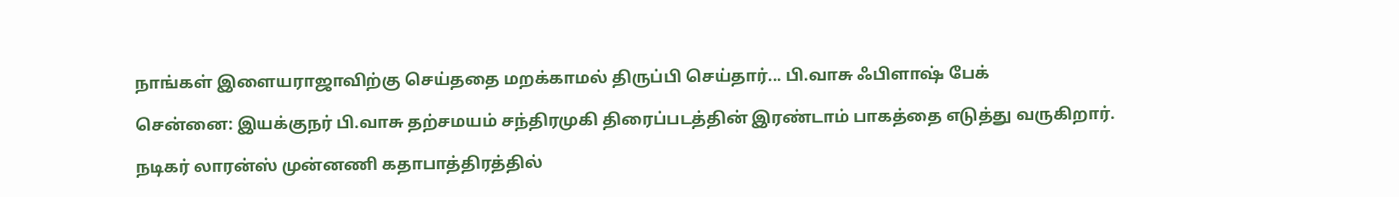நாங்கள் இளையராஜாவிற்கு செய்ததை மறக்காமல் திருப்பி செய்தார்... பி.வாசு ஃபிளாஷ் பேக்

சென்னை: இயக்குநர் பி.வாசு தற்சமயம் சந்திரமுகி திரைப்படத்தின் இரண்டாம் பாகத்தை எடுத்து வருகிறார்.

நடிகர் லாரன்ஸ் முன்னணி கதாபாத்திரத்தில்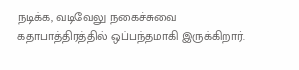நடிக்க, வடிவேலு நகைச்சுவை கதாபாத்திரத்தில் ஒப்பந்தமாகி இருக்கிறார்.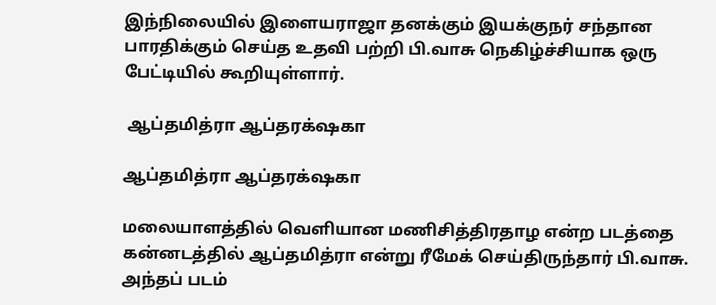இந்நிலையில் இளையராஜா தனக்கும் இயக்குநர் சந்தான பாரதிக்கும் செய்த உதவி பற்றி பி.வாசு நெகிழ்ச்சியாக ஒரு பேட்டியில் கூறியுள்ளார்.

 ஆப்தமித்ரா ஆப்தரக்‌ஷகா

ஆப்தமித்ரா ஆப்தரக்‌ஷகா

மலையாளத்தில் வெளியான மணிசித்திரதாழ என்ற படத்தை கன்னடத்தில் ஆப்தமித்ரா என்று ரீமேக் செய்திருந்தார் பி.வாசு. அந்தப் படம்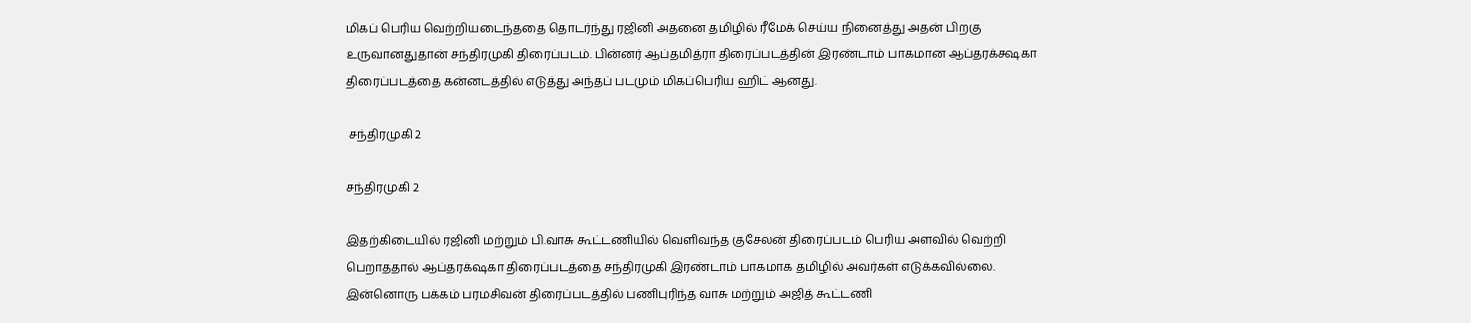மிகப் பெரிய வெற்றியடைந்ததை தொடர்ந்து ரஜினி அதனை தமிழில் ரீமேக் செய்ய நினைத்து அதன் பிறகு உருவானதுதான் சந்திரமுகி திரைப்படம். பின்னர் ஆப்தமித்ரா திரைப்படத்தின் இரண்டாம் பாகமான ஆப்தரக்க்ஷகா திரைப்படத்தை கன்னடத்தில் எடுத்து அந்தப் படமும் மிகப்பெரிய ஹிட் ஆனது.

 சந்திரமுகி 2

சந்திரமுகி 2

இதற்கிடையில் ரஜினி மற்றும் பி.வாசு கூட்டணியில் வெளிவந்த குசேலன் திரைப்படம் பெரிய அளவில் வெற்றி பெறாததால் ஆப்தரக்‌ஷகா திரைப்படத்தை சந்திரமுகி இரண்டாம் பாகமாக தமிழில் அவர்கள் எடுக்கவில்லை. இன்னொரு பக்கம் பரமசிவன் திரைப்படத்தில் பணிபுரிந்த வாசு மற்றும் அஜித் கூட்டணி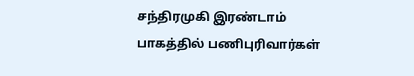சந்திரமுகி இரண்டாம் பாகத்தில் பணிபுரிவார்கள்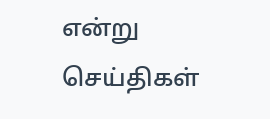என்று செய்திகள்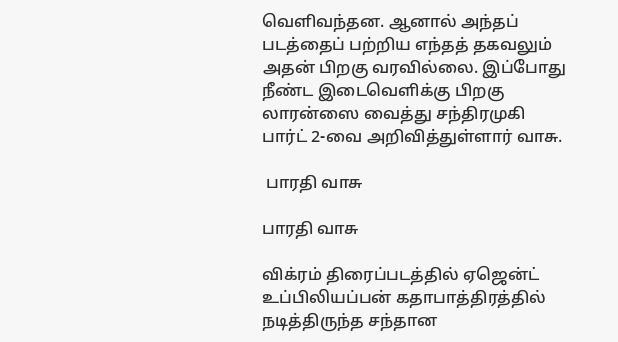வெளிவந்தன. ஆனால் அந்தப் படத்தைப் பற்றிய எந்தத் தகவலும் அதன் பிறகு வரவில்லை. இப்போது நீண்ட இடைவெளிக்கு பிறகு லாரன்ஸை வைத்து சந்திரமுகி பார்ட் 2-வை அறிவித்துள்ளார் வாசு.

 பாரதி வாசு

பாரதி வாசு

விக்ரம் திரைப்படத்தில் ஏஜென்ட் உப்பிலியப்பன் கதாபாத்திரத்தில் நடித்திருந்த சந்தான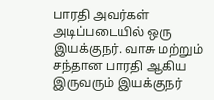பாரதி அவர்கள் அடிப்படையில் ஒரு இயக்குநர். வாசு மற்றும் சந்தான பாரதி ஆகிய இருவரும் இயக்குநர்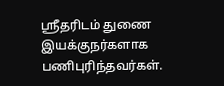ஸ்ரீதரிடம் துணை இயக்குநர்களாக பணிபுரிந்தவர்கள்.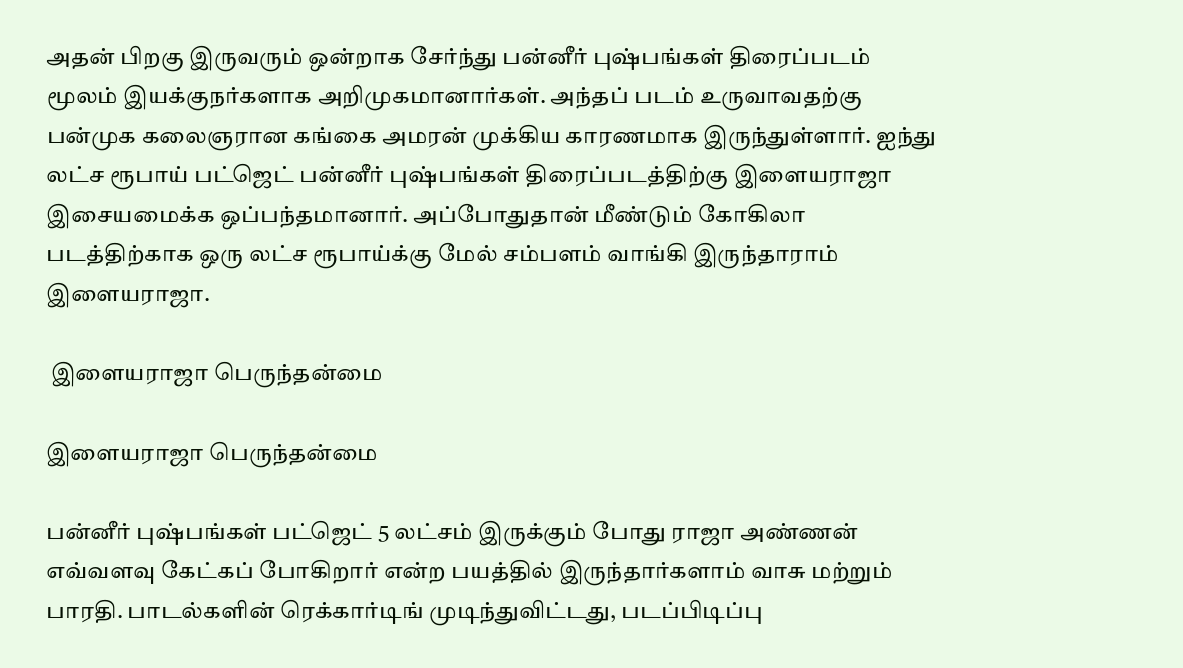அதன் பிறகு இருவரும் ஒன்றாக சேர்ந்து பன்னீர் புஷ்பங்கள் திரைப்படம் மூலம் இயக்குநர்களாக அறிமுகமானார்கள். அந்தப் படம் உருவாவதற்கு பன்முக கலைஞரான கங்கை அமரன் முக்கிய காரணமாக இருந்துள்ளார். ஐந்து லட்ச ரூபாய் பட்ஜெட் பன்னீர் புஷ்பங்கள் திரைப்படத்திற்கு இளையராஜா இசையமைக்க ஒப்பந்தமானார். அப்போதுதான் மீண்டும் கோகிலா படத்திற்காக ஒரு லட்ச ரூபாய்க்கு மேல் சம்பளம் வாங்கி இருந்தாராம் இளையராஜா.

 இளையராஜா பெருந்தன்மை

இளையராஜா பெருந்தன்மை

பன்னீர் புஷ்பங்கள் பட்ஜெட் 5 லட்சம் இருக்கும் போது ராஜா அண்ணன் எவ்வளவு கேட்கப் போகிறார் என்ற பயத்தில் இருந்தார்களாம் வாசு மற்றும் பாரதி. பாடல்களின் ரெக்கார்டிங் முடிந்துவிட்டது, படப்பிடிப்பு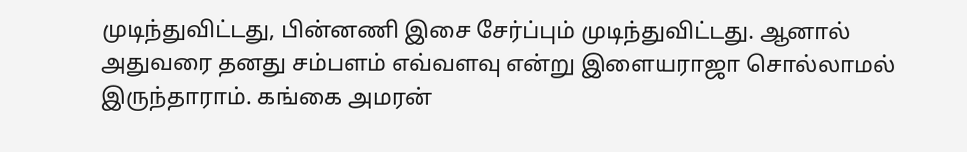முடிந்துவிட்டது, பின்னணி இசை சேர்ப்பும் முடிந்துவிட்டது. ஆனால் அதுவரை தனது சம்பளம் எவ்வளவு என்று இளையராஜா சொல்லாமல் இருந்தாராம். கங்கை அமரன்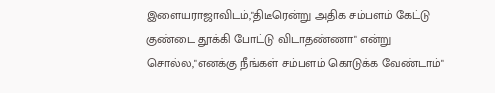இளையராஜாவிடம்,"திடீரென்று அதிக சம்பளம் கேட்டு குண்டை தூக்கி போட்டு விடாதண்ணா" என்று சொல்ல,"எனக்கு நீங்கள் சம்பளம் கொடுக்க வேண்டாம்"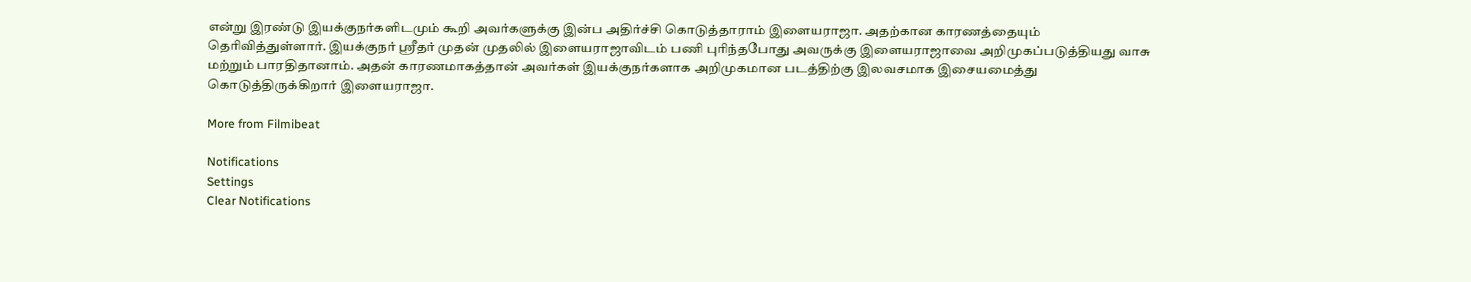என்று இரண்டு இயக்குநர்களிடமும் கூறி அவர்களுக்கு இன்ப அதிர்ச்சி கொடுத்தாராம் இளையராஜா. அதற்கான காரணத்தையும் தெரிவித்துள்ளார். இயக்குநர் ஸ்ரீதர் முதன் முதலில் இளையராஜாவிடம் பணி புரிந்தபோது அவருக்கு இளையராஜாவை அறிமுகப்படுத்தியது வாசு மற்றும் பாரதிதானாம். அதன் காரணமாகத்தான் அவர்கள் இயக்குநர்களாக அறிமுகமான படத்திற்கு இலவசமாக இசையமைத்து கொடுத்திருக்கிறார் இளையராஜா.

More from Filmibeat

Notifications
Settings
Clear Notifications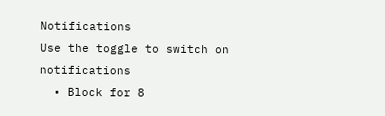Notifications
Use the toggle to switch on notifications
  • Block for 8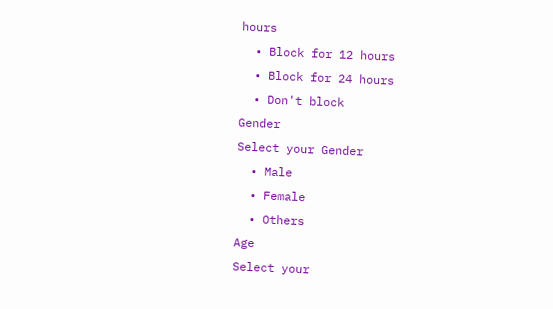hours
  • Block for 12 hours
  • Block for 24 hours
  • Don't block
Gender
Select your Gender
  • Male
  • Female
  • Others
Age
Select your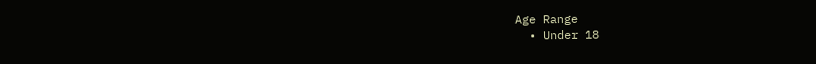Age Range
  • Under 18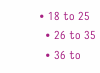• 18 to 25
  • 26 to 35
  • 36 to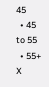45
  • 45 to 55
  • 55+
X